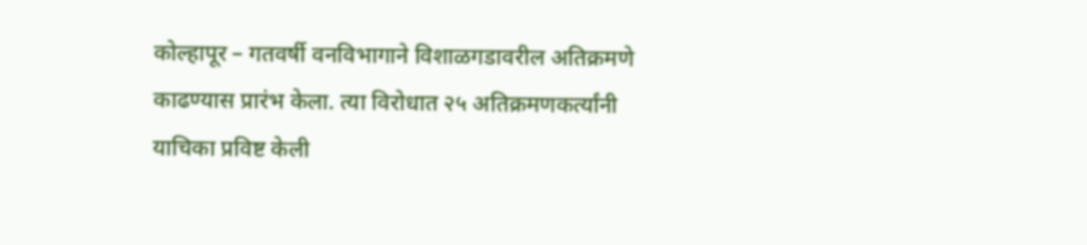कोल्हापूर – गतवर्षी वनविभागाने विशाळगडावरील अतिक्रमणे काढण्यास प्रारंभ केला. त्या विरोधात २५ अतिक्रमणकर्त्यांनी याचिका प्रविष्ट केली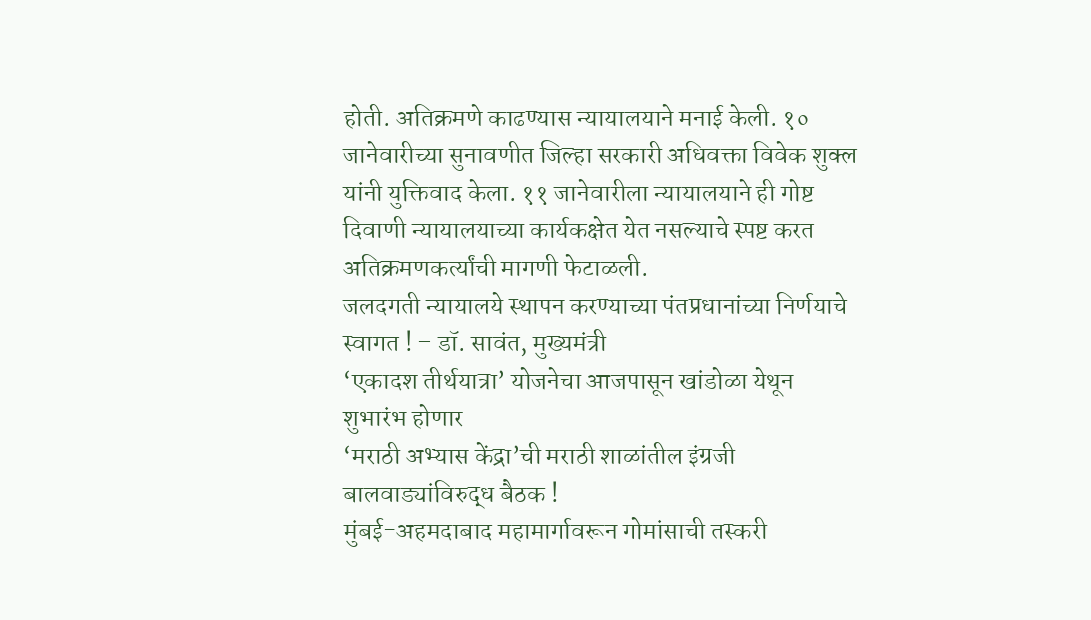होती. अतिक्रमणे काढण्यास न्यायालयाने मनाई केली. १० जानेवारीच्या सुनावणीत जिल्हा सरकारी अधिवक्ता विवेक शुक्ल यांनी युक्तिवाद केला. ११ जानेवारीला न्यायालयाने ही गोष्ट दिवाणी न्यायालयाच्या कार्यकक्षेत येत नसल्याचे स्पष्ट करत अतिक्रमणकर्त्यांची मागणी फेटाळली.
जलदगती न्यायालये स्थापन करण्याच्या पंतप्रधानांच्या निर्णयाचे स्वागत ! – डॉ. सावंत, मुख्यमंत्री
‘एकादश तीर्थयात्रा’ योजनेचा आजपासून खांडोळा येथून शुभारंभ होणार
‘मराठी अभ्यास केंद्रा’ची मराठी शाळांतील इंग्रजी बालवाड्यांविरुद्ध बैठक !
मुंबई-अहमदाबाद महामार्गावरून गोमांसाची तस्करी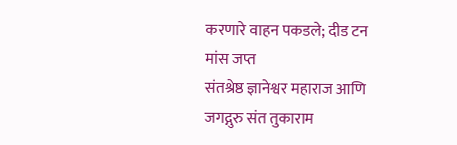करणारे वाहन पकडले; दीड टन मांस जप्त
संतश्रेष्ठ ज्ञानेश्वर महाराज आणि जगद्गुरु संत तुकाराम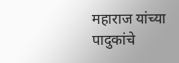महाराज यांच्या पादुकांचे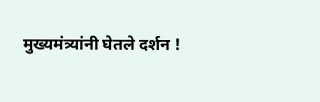मुख्यमंत्र्यांनी घेतले दर्शन !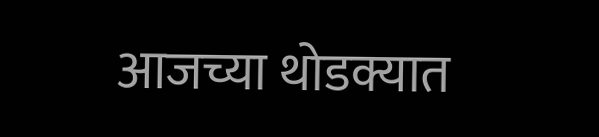आजच्या थोडक्यात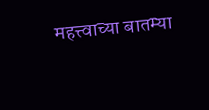महत्त्वाच्या बातम्या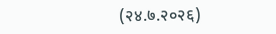(२४.७.२०२६)